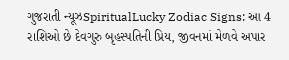ગુજરાતી ન્યૂઝSpiritualLucky Zodiac Signs: આ 4 રાશિઓ છે દેવગુરુ બૃહસ્પતિની પ્રિય, જીવનમાં મેળવે અપાર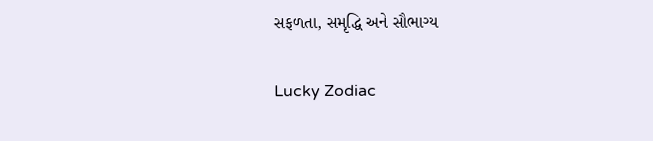સફળતા, સમૃદ્ધિ અને સૌભાગ્ય

Lucky Zodiac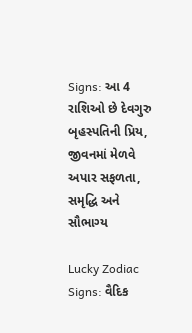Signs: આ 4 રાશિઓ છે દેવગુરુ બૃહસ્પતિની પ્રિય, જીવનમાં મેળવે અપાર સફળતા, સમૃદ્ધિ અને સૌભાગ્ય

Lucky Zodiac Signs: વૈદિક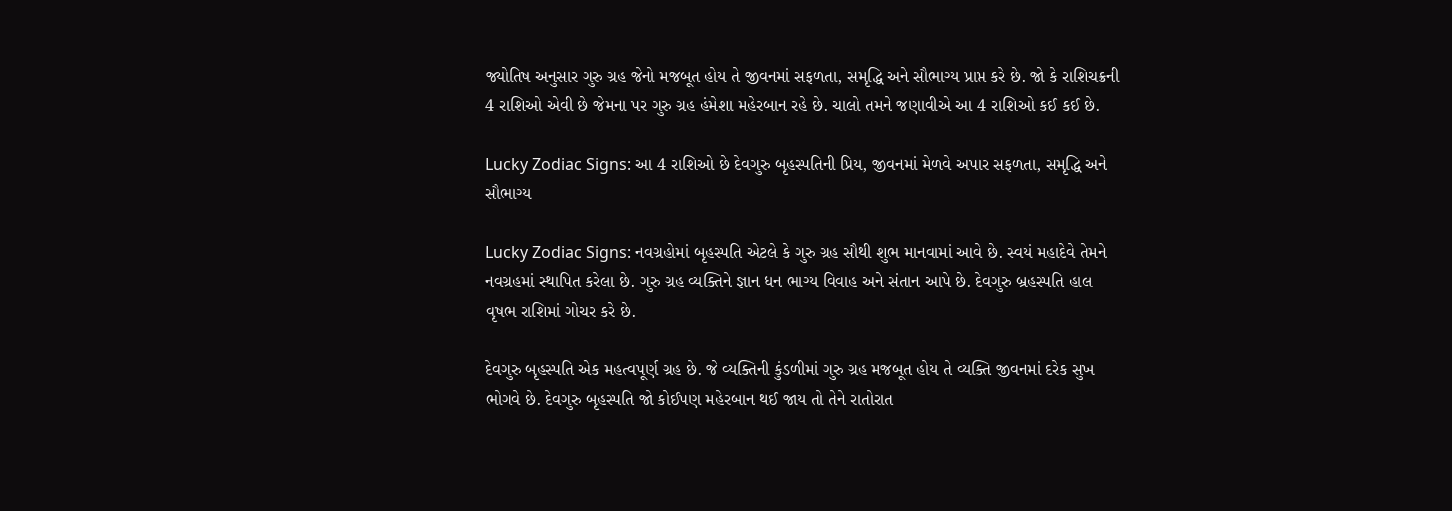જ્યોતિષ અનુસાર ગુરુ ગ્રહ જેનો મજબૂત હોય તે જીવનમાં સફળતા, સમૃદ્ધિ અને સૌભાગ્ય પ્રાપ્ત કરે છે. જો કે રાશિચક્રની 4 રાશિઓ એવી છે જેમના પર ગુરુ ગ્રહ હંમેશા મહેરબાન રહે છે. ચાલો તમને જણાવીએ આ 4 રાશિઓ કઈ કઈ છે.

Lucky Zodiac Signs: આ 4 રાશિઓ છે દેવગુરુ બૃહસ્પતિની પ્રિય, જીવનમાં મેળવે અપાર સફળતા, સમૃદ્ધિ અને સૌભાગ્ય

Lucky Zodiac Signs: નવગ્રહોમાં બૃહસ્પતિ એટલે કે ગુરુ ગ્રહ સૌથી શુભ માનવામાં આવે છે. સ્વયં મહાદેવે તેમને નવગ્રહમાં સ્થાપિત કરેલા છે. ગુરુ ગ્રહ વ્યક્તિને જ્ઞાન ધન ભાગ્ય વિવાહ અને સંતાન આપે છે. દેવગુરુ બ્રહસ્પતિ હાલ વૃષભ રાશિમાં ગોચર કરે છે.

દેવગુરુ બૃહસ્પતિ એક મહત્વપૂર્ણ ગ્રહ છે. જે વ્યક્તિની કુંડળીમાં ગુરુ ગ્રહ મજબૂત હોય તે વ્યક્તિ જીવનમાં દરેક સુખ ભોગવે છે. દેવગુરુ બૃહસ્પતિ જો કોઈપણ મહેરબાન થઈ જાય તો તેને રાતોરાત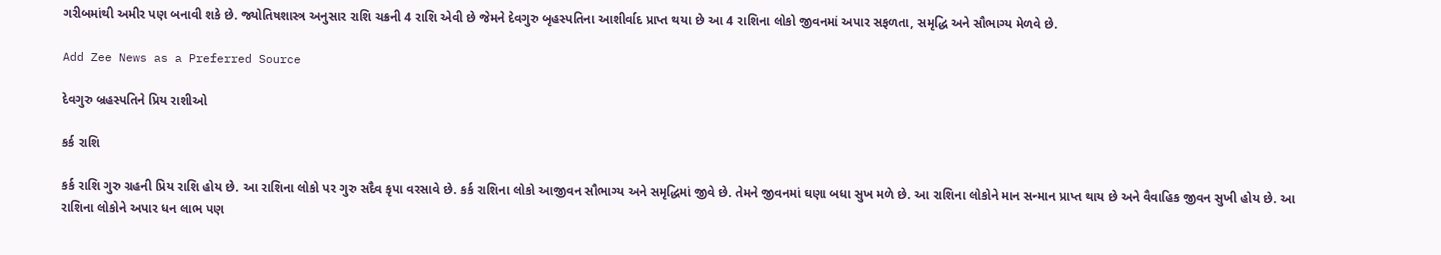ગરીબમાંથી અમીર પણ બનાવી શકે છે. જ્યોતિષશાસ્ત્ર અનુસાર રાશિ ચક્રની 4 રાશિ એવી છે જેમને દેવગુરુ બૃહસ્પતિના આશીર્વાદ પ્રાપ્ત થયા છે આ 4 રાશિના લોકો જીવનમાં અપાર સફળતા, સમૃદ્ધિ અને સૌભાગ્ય મેળવે છે.

Add Zee News as a Preferred Source

દેવગુરુ બ્રહસ્પતિને પ્રિય રાશીઓ

કર્ક રાશિ

કર્ક રાશિ ગુરુ ગ્રહની પ્રિય રાશિ હોય છે. આ રાશિના લોકો પર ગુરુ સદૈવ કૃપા વરસાવે છે. કર્ક રાશિના લોકો આજીવન સૌભાગ્ય અને સમૃદ્ધિમાં જીવે છે. તેમને જીવનમાં ઘણા બધા સુખ મળે છે. આ રાશિના લોકોને માન સન્માન પ્રાપ્ત થાય છે અને વૈવાહિક જીવન સુખી હોય છે. આ રાશિના લોકોને અપાર ધન લાભ પણ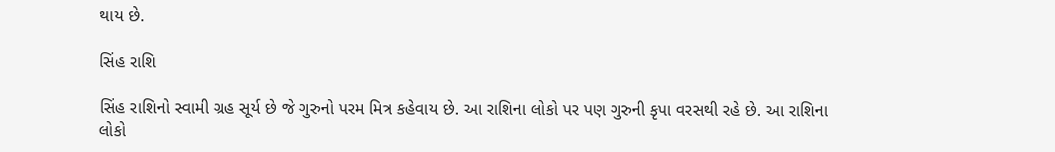થાય છે.

સિંહ રાશિ

સિંહ રાશિનો સ્વામી ગ્રહ સૂર્ય છે જે ગુરુનો પરમ મિત્ર કહેવાય છે. આ રાશિના લોકો પર પણ ગુરુની કૃપા વરસથી રહે છે. આ રાશિના લોકો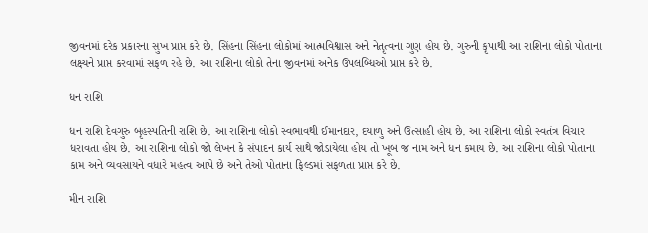જીવનમાં દરેક પ્રકારના સુખ પ્રાપ્ત કરે છે. સિંહના સિંહના લોકોમાં આત્મવિશ્વાસ અને નેતૃત્વના ગુણ હોય છે. ગુરુની કૃપાથી આ રાશિના લોકો પોતાના લક્ષ્યને પ્રાપ્ત કરવામાં સફળ રહે છે. આ રાશિના લોકો તેના જીવનમાં અનેક ઉપલબ્ધિઓ પ્રાપ્ત કરે છે.

ધન રાશિ

ધન રાશિ દેવગુરુ બૃહસ્પતિની રાશિ છે. આ રાશિના લોકો સ્વભાવથી ઈમાનદાર, દયાળુ અને ઉત્સાહી હોય છે. આ રાશિના લોકો સ્વતંત્ર વિચાર ધરાવતા હોય છે. આ રાશિના લોકો જો લેખન કે સંપાદન કાર્ય સાથે જોડાયેલા હોય તો ખૂબ જ નામ અને ધન કમાય છે. આ રાશિના લોકો પોતાના કામ અને વ્યવસાયને વધારે મહત્વ આપે છે અને તેઓ પોતાના ફિલ્ડમાં સફળતા પ્રાપ્ત કરે છે.

મીન રાશિ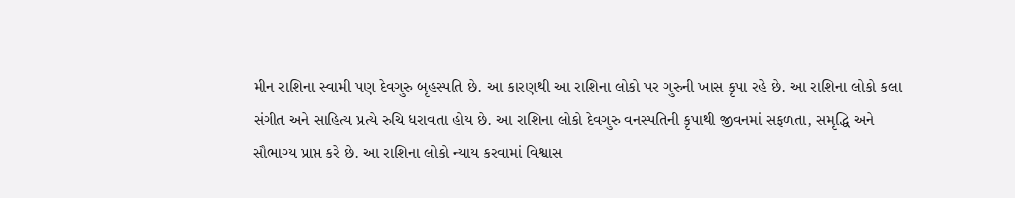મીન રાશિના સ્વામી પણ દેવગુરુ બૃહસ્પતિ છે. આ કારણથી આ રાશિના લોકો પર ગુરુની ખાસ કૃપા રહે છે. આ રાશિના લોકો કલા સંગીત અને સાહિત્ય પ્રત્યે રુચિ ધરાવતા હોય છે. આ રાશિના લોકો દેવગુરુ વનસ્પતિની કૃપાથી જીવનમાં સફળતા, સમૃદ્ધિ અને સૌભાગ્ય પ્રાપ્ત કરે છે. આ રાશિના લોકો ન્યાય કરવામાં વિશ્વાસ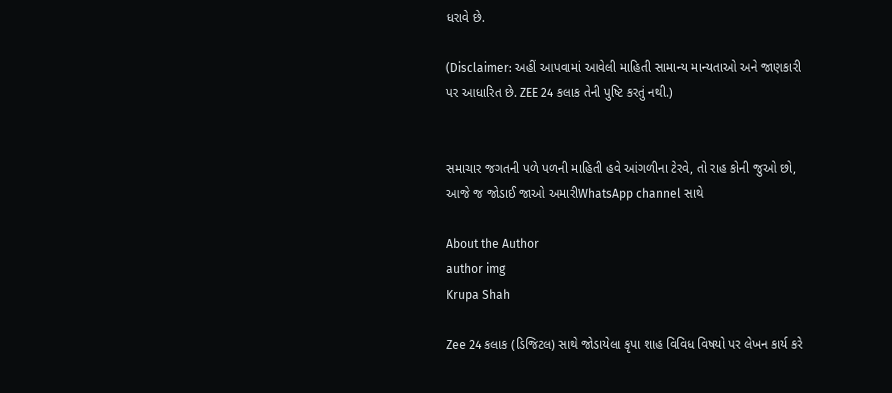ધરાવે છે.

(Disclaimer: અહીં આપવામાં આવેલી માહિતી સામાન્ય માન્યતાઓ અને જાણકારી પર આધારિત છે. ZEE 24 કલાક તેની પુષ્ટિ કરતું નથી.)


સમાચાર જગતની પળે પળની માહિતી હવે આંગળીના ટેરવે, તો રાહ કોની જુઓ છો, આજે જ જોડાઈ જાઓ અમારીWhatsApp channel સાથે

About the Author
author img
Krupa Shah

Zee 24 કલાક (ડિજિટલ) સાથે જોડાયેલા કૃપા શાહ વિવિધ વિષયો પર લેખન કાર્ય કરે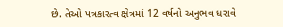છે. તેઓ પત્રકારત્વ ક્ષેત્રમાં 12 વર્ષનો અનુભવ ધરાવે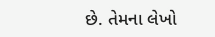છે. તેમના લેખો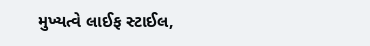મુખ્યત્વે લાઈફ સ્ટાઈલ,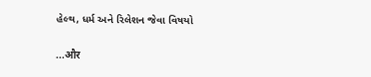હેલ્થ, ધર્મ અને રિલેશન જેવા વિષયો

...और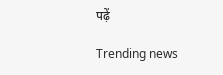पढ़ें

Trending news